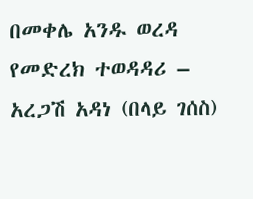በመቀሌ አንዱ ወረዳ የመድረክ ተወዳዳሪ – አረጋሽ አዳነ (በላይ ገሰስ)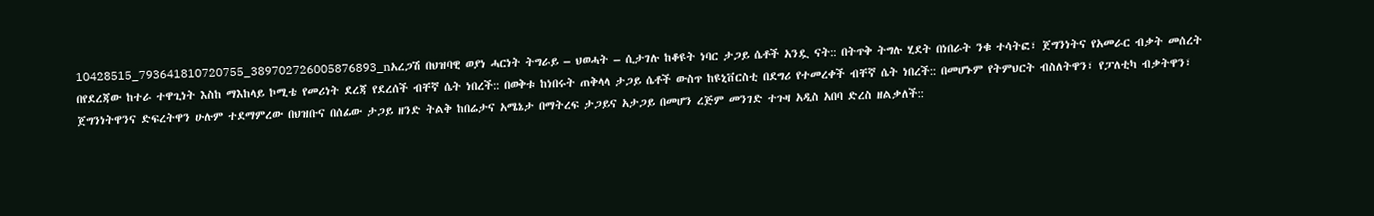10428515_793641810720755_389702726005876893_nአረጋሽ በህዝባዊ ወያነ ሓርነት ትግራይ – ህወሓት – ሲታገሉ ከቆዩት ነባር ታጋይ ሴቶች አንዷ ናት:: በትጥቅ ትግሉ ሂደት በነበራት ንቁ ተሳትፎ፣ ጀግንነትና የአመራር ብቃት መሰረት በየደረጃው ከተራ ተዋጊነት እስከ ማእከላይ ኮሚቴ የመሪነት ደረጃ የደረሰች ብቸኛ ሴት ነበረች:: በወቅቱ ከነበሩት ጠቅላላ ታጋይ ሴቶች ውስጥ ከዩኒቨርስቲ በደግሪ የተመረቀች ብቸኛ ሴት ነበረች:: በመሆኑም የትምህርት ብስለትዋን፣ የፓለቲካ ብቃትዋን፣ ጀግንነትዋንና ድፍረትዋን ሁሉም ተደማምረው በህዝቡና በሰፊው ታጋይ ዘንድ ትልቅ ከበሬታና አሜኔታ በማትረፍ ታጋይና አታጋይ በመሆን ረጅም መንገድ ተጉዛ አዲስ አበባ ድረስ ዘልቃለች::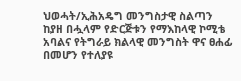ህወሓት/ኢሕአዴግ መንግስታዊ ስልጣን ከያዘ በሗላም የድርጅቱን የማእከላዊ ኮሚቴ አባልና የትግራይ ክልላዊ መንግስት ዋና ፀሐፊ በመሆን የተለያዩ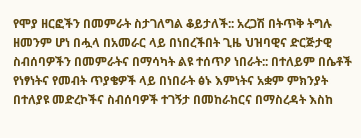የሞያ ዘርፎችን በመምራት ስታገለግል ቆይታለች:: አረጋሽ በትጥቅ ትግሉ ዘመንም ሆነ በሗላ በአመራር ላይ በነበረችበት ጊዜ ህዝባዊና ድርጅታዊ ስብሰባዎችን በመምራትና በማሳካት ልዩ ተሰጥዖ ነበራት:: በተለይም በሴቶች የነፃነትና የመብት ጥያቄዎች ላይ በነበራት ፅኑ እምነትና አቋም ምክንያት በተለያዩ መድረኮችና ስብሰባዎች ተገኝታ በመከራከርና በማስረዳት እስከ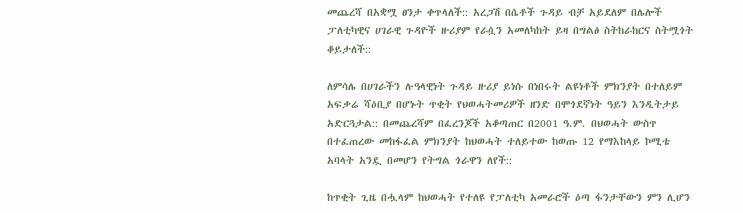መጨረሻ በአቋሟ ፀንታ ቀጥላለች:: አረጋሽ በሴቶች ጉዳይ ብቻ አይደለም በሌሎች ፓለቲካዊና ሀገራዊ ጉዳዮች ዙሪያም የራሷን አመለካከት ይዛ በግልፅ ስትከራከርና ስትሟጎት ቆይታለች::

ለምሳሌ በሀገራችን ሉዓላዊነት ጉዳይ ዙሪያ ይነሱ በነበሩት ልዩነቶች ምክንያት በተለይም አፍቃሬ ሻዕቢያ በሆኑት ጥቂት የህወሓትመሪዎች ዘንድ በሞጎደኛነት ዓይን እንዲትታይ አድርጓታል:: በመጨረሻም በፈረንጆች አቆጣጠር በ2001 ዓ.ም. በህወሓት ውስጥ በተፈጠረው መከፋፈል ምክንያት ከህወሓት ተለይተው ከወጡ 12 የማእከላይ ኮሚቴ አባላት አንዷ በመሆን የትግል ጎራዋን ለየች::

ከጥቂት ጊዜ በሗላም ከህወሓት የተለዩ የፓለቲካ አመራሮች ዕጣ ፋንታቸውን ምን ሊሆን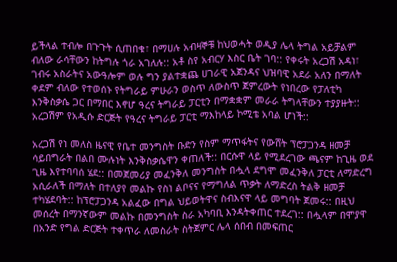ይችላል ተብሎ በጉጉት ሲጠበቁ፣ በማሀሉ አብዛኞቹ ከህወሓት ወዲያ ሌላ ትግል አይቻልም ብለው ራሳቸውን ከትግሉ ጎራ አገለሉ:: አቶ ስየ አብርሃ እስር ቤት ገባ:: የቀሩት አረጋሽ አዳነ፣ ገብሩ አስራትና አውዓሎም ወሉ ግን ያልተቋጨ ሀገራዊ አጀንዳና ህዝባዊ አደራ አለን በማለት ቀደም ብለው የተወሰኑ የትግራይ ምሁራን ወስጥ ለውስጥ ጀምረውት የነበረው የፓለቲካ እንቅስቃሴ ጋር በማበር እኖሆ ዓረና ትግራይ ፓርቲን በማቋቋም መራራ ትግላቸውን ተያያዙት:: አረጋሽም የአዲሱ ድርጅት የዓረና ትግራይ ፓርቲ ማእከላይ ኮሚቴ አባል ሆነች::

አረጋሽ የነ መለስ ዜናዊ የቤተ መንግስት ቡድን የስም ማጥፋትና የውሸት ፕሮፓጋንዳ ዘመቻ ሳይበግራት በልበ ሙሉነት እንቅስቃሴዋን ቀጠለች:: በርሱዋ ላይ የሚደረገው ጫናም ከጊዜ ወደ ጊዜ እየተባባሰ ሄደ:: በመጀመሪያ መፈንቅለ መንግስት በሗላ ደግሞ መፈንቅለ ፓርቲ ለማድረግ አሲራለች በማለት በተለያየ መልኩ የስነ ልቦናና የማግለል ጥቃት ለማድረስ ትልቅ ዘመቻ ተካሄደባት:: ከፕሮፓጋንዳ አልፈው በግል ህይወትዋና ስብእናዋ ላይ መግባት ጀመሩ:: በዚህ መሰረት በማንኛውም መልኩ በመንግስት ስራ አካባቢ እንዳትቀጠር ተደረገ:: በሗላም በሞያዋ በአንድ የግል ድርጅት ተቀጥራ ለመስራት ስትጀምር ሌላ ሰበብ በመፍጠር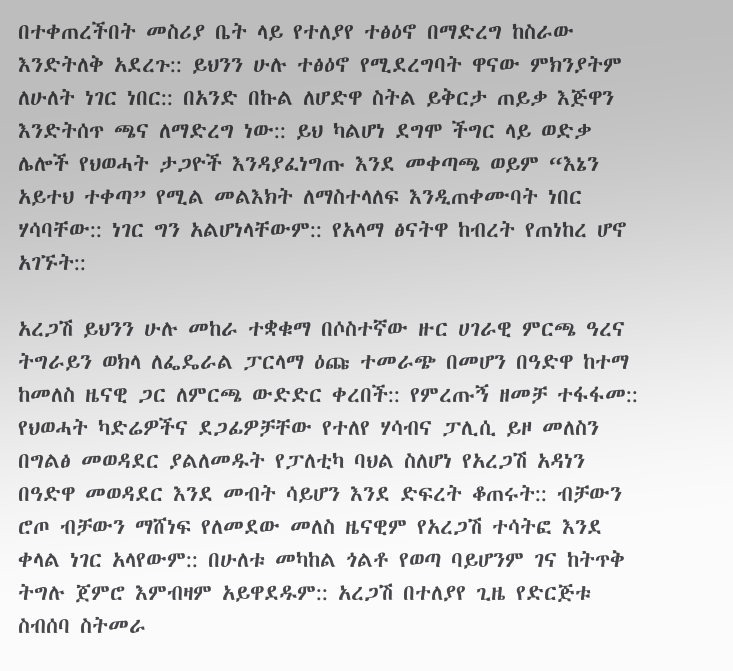በተቀጠረችበት መስሪያ ቤት ላይ የተለያየ ተፅዕኖ በማድረግ ከስራው እንድትለቅ አደረጉ:: ይህንን ሁሉ ተፅዕኖ የሚደረግባት ዋናው ምክንያትም ለሁለት ነገር ነበር:: በአንድ በኩል ለሆድዋ ስትል ይቅርታ ጠይቃ እጅዋን እንድትሰጥ ጫና ለማድረግ ነው:: ይህ ካልሆነ ደግሞ ችግር ላይ ወድቃ ሌሎች የህወሓት ታጋዮች እንዳያፈነግጡ እንደ መቀጣጫ ወይም “እኔን አይተህ ተቀጣ” የሚል መልእክት ለማስተላለፍ እንዲጠቀሙባት ነበር ሃሳባቸው:: ነገር ግን አልሆነላቸውም:: የአላማ ፅናትዋ ከብረት የጠነከረ ሆኖ አገኙት::

አረጋሽ ይህንን ሁሉ መከራ ተቋቁማ በሶስተኛው ዙር ሀገራዊ ምርጫ ዓረና ትግራይን ወክላ ለፌዴራል ፓርላማ ዕጩ ተመራጭ በመሆን በዓድዋ ከተማ ከመለስ ዜናዊ ጋር ለምርጫ ውድድር ቀረበች:: የምረጡኝ ዘመቻ ተፋፋመ:: የህወሓት ካድሬዎችና ደጋፊዎቻቸው የተለየ ሃሳብና ፓሊሲ ይዞ መለስን በግልፅ መወዳደር ያልለመዱት የፓለቲካ ባህል ስለሆነ የአረጋሽ አዳነን በዓድዋ መወዳደር እንደ መብት ሳይሆን እንደ ድፍረት ቆጠሩት:: ብቻውን ሮጦ ብቻውን ማሸነፍ የለመደው መለስ ዜናዊም የአረጋሽ ተሳትፎ እንደ ቀላል ነገር አላየውም:: በሁለቱ መካከል ጎልቶ የወጣ ባይሆንም ገና ከትጥቅ ትግሉ ጀምሮ እምብዛም አይዋደዱም:: አረጋሽ በተለያየ ጊዜ የድርጅቱ ስብሰባ ስትመራ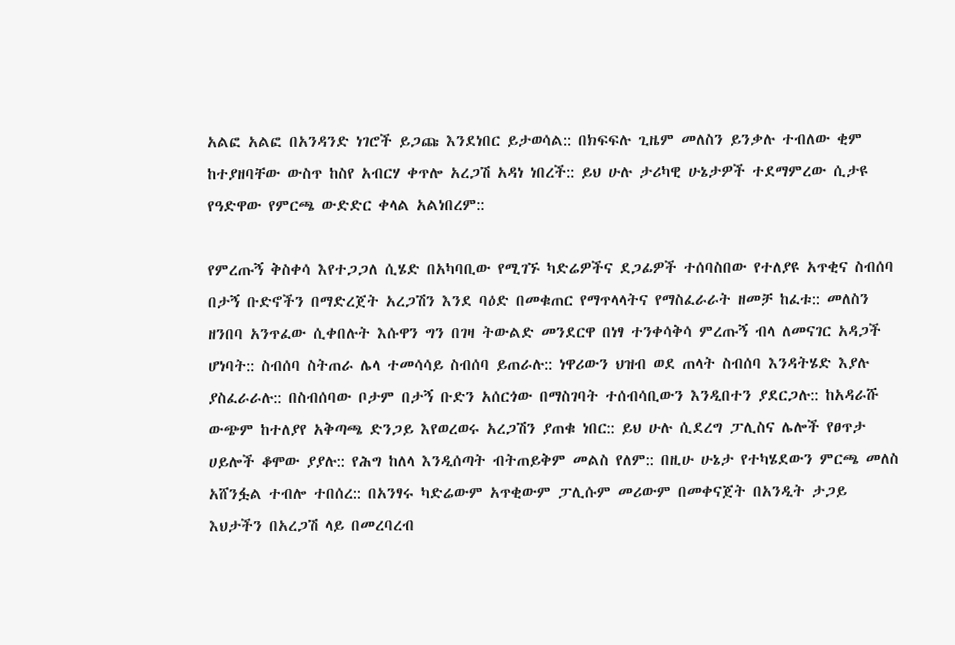አልፎ አልፎ በአንዳንድ ነገሮች ይጋጩ እንደነበር ይታወሳል:: በክፍፍሉ ጊዜም መለስን ይንቃሉ ተብለው ቂም ከተያዘባቸው ውስጥ ከስየ አብርሃ ቀጥሎ አረጋሽ አዳነ ነበረች:: ይህ ሁሉ ታሪካዊ ሁኔታዎች ተደማምረው ሲታዩ የዓድዋው የምርጫ ውድድር ቀላል አልነበረም::

የምረጡኝ ቅስቀሳ እየተጋጋለ ሲሄድ በአካባቢው የሚገኙ ካድሬዎችና ደጋፊዎች ተሰባስበው የተለያዩ አጥቂና ስብሰባ በታኝ ቡድኖችን በማድረጀት አረጋሽን እንደ ባዕድ በመቁጠር የማጥላላትና የማስፈራራት ዘመቻ ከፈቱ:: መለስን ዘንበባ አንጥፈው ሲቀበሉት እሱዋን ግን በገዛ ትውልድ መንደርዋ በነፃ ተንቀሳቅሳ ምረጡኝ ብላ ለመናገር አዳጋች ሆነባት:: ስብሰባ ስትጠራ ሌላ ተመሳሳይ ስብሰባ ይጠራሉ:: ነዋሪውን ህዝብ ወደ ጠላት ስብሰባ እንዳትሄድ እያሉ ያስፈራራሉ:: በስብሰባው ቦታም በታኝ ቡድን አሰርጎው በማስገባት ተሰብሳቢውን እንዲበተን ያደርጋሉ:: ከአዳራሹ ውጭም ከተለያየ አቅጣጫ ድንጋይ እየወረወሩ አረጋሽን ያጠቁ ነበር:: ይህ ሁሉ ሲደረግ ፓሊስና ሌሎች የፀጥታ ሀይሎች ቆሞው ያያሉ:: የሕግ ከለላ እንዲሰጣት ብትጠይቅም መልስ የለም:: በዚሁ ሁኔታ የተካሄደውን ምርጫ መለስ አሸንፏል ተብሎ ተበሰረ:: በአንፃሩ ካድሬውም አጥቂውም ፓሊሱም መሪውም በመቀናጀት በአንዲት ታጋይ እህታችን በአረጋሽ ላይ በመረባረብ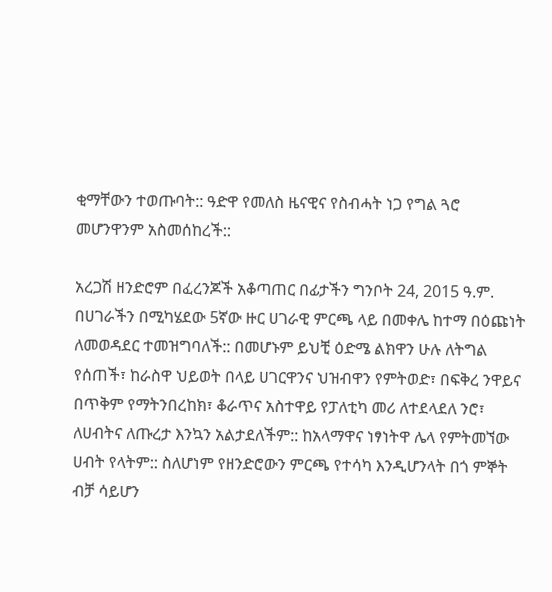ቂማቸውን ተወጡባት:: ዓድዋ የመለስ ዜናዊና የስብሓት ነጋ የግል ጓሮ መሆንዋንም አስመሰከረች::

አረጋሽ ዘንድሮም በፈረንጆች አቆጣጠር በፊታችን ግንቦት 24, 2015 ዓ.ም. በሀገራችን በሚካሄደው 5ኛው ዙር ሀገራዊ ምርጫ ላይ በመቀሌ ከተማ በዕጩነት ለመወዳደር ተመዝግባለች:: በመሆኑም ይህቺ ዕድሜ ልክዋን ሁሉ ለትግል የሰጠች፣ ከራስዋ ህይወት በላይ ሀገርዋንና ህዝብዋን የምትወድ፣ በፍቅረ ንዋይና በጥቅም የማትንበረከክ፣ ቆራጥና አስተዋይ የፓለቲካ መሪ ለተደላደለ ንሮ፣ ለሀብትና ለጡረታ እንኳን አልታደለችም:: ከአላማዋና ነፃነትዋ ሌላ የምትመኘው ሀብት የላትም:: ስለሆነም የዘንድሮውን ምርጫ የተሳካ እንዲሆንላት በጎ ምኞት ብቻ ሳይሆን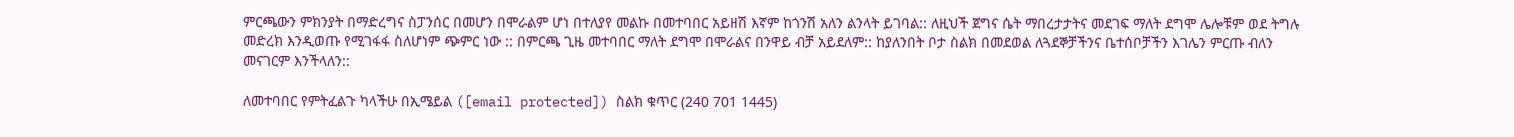ምርጫውን ምክንያት በማድረግና ስፓንሰር በመሆን በሞራልም ሆነ በተለያየ መልኩ በመተባበር አይዘሽ እኛም ከጎንሽ አለን ልንላት ይገባል:: ለዚህች ጀግና ሴት ማበረታታትና መደገፍ ማለት ደግሞ ሌሎቹም ወደ ትግሉ መድረክ እንዲወጡ የሚገፋፋ ስለሆነም ጭምር ነው :: በምርጫ ጊዜ መተባበር ማለት ደግሞ በሞራልና በንዋይ ብቻ አይደለም:: ከያለንበት ቦታ ስልክ በመደወል ለጓደኞቻችንና ቤተሰቦቻችን እገሌን ምርጡ ብለን መናገርም እንችላለን::

ለመተባበር የምትፈልጉ ካላችሁ በኢሜይል ([email protected]) ስልክ ቁጥር (240 701 1445)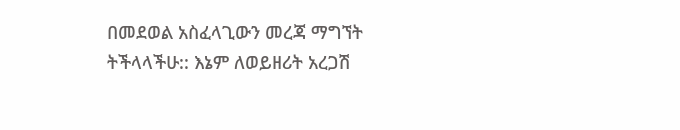በመደወል አስፈላጊውን መረጃ ማግኘት ትችላላችሁ:: እኔም ለወይዘሪት አረጋሽ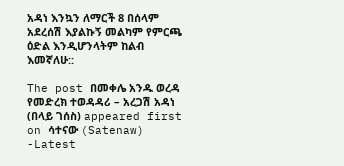አዳነ እንኳን ለማርች 8 በሰላም አደረሰሽ እያልኩኝ መልካም የምርጫ ዕድል እንዲሆንላትም ከልብ እመኛለሁ::

The post በመቀሌ አንዱ ወረዳ የመድረክ ተወዳዳሪ – አረጋሽ አዳነ (በላይ ገሰስ) appeared first on ሳተናው (Satenaw) -Latest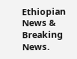Ethiopian News & Breaking News.